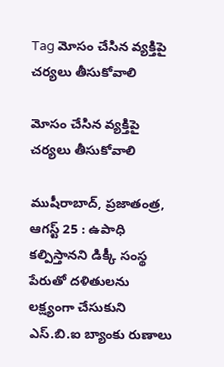Tag మోసం చేసిన వ్యక్తిపై చర్యలు తీసుకోవాలి

మోసం చేసిన వ్యక్తిపై చర్యలు తీసుకోవాలి

ముషీరాబాద్, ప్రజాతంత్ర, ఆగస్ట్ 25 : ఉపాధి కల్పిస్తానని డిక్కీ సంస్థ పేరుతో దళితులను లక్ష్యంగా చేసుకుని ఎస్.బి.ఐ బ్యాంకు రుణాలు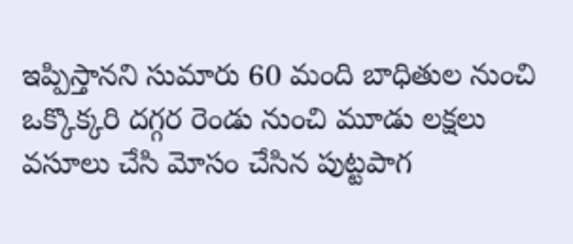ఇప్పిస్తానని సుమారు 60 మంది బాధితుల నుంచి ఒక్కొక్కరి దగ్గర రెండు నుంచి మూడు లక్షలు వసూలు చేసి మోసం చేసిన పుట్టపాగ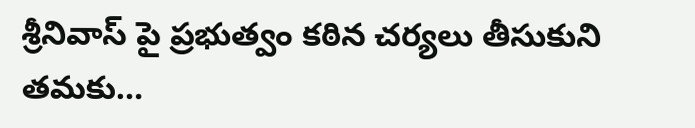శ్రీనివాస్ పై ప్రభుత్వం కఠిన చర్యలు తీసుకుని తమకు…